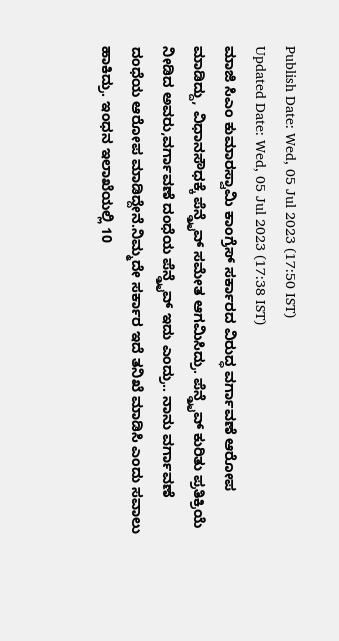Publish Date: Wed, 05 Jul 2023 (17:50 IST)
Updated Date: Wed, 05 Jul 2023 (17:38 IST)
ಮಾಜಿ ಸಿಎಂ ಕುಮಾರಸ್ವಾಮಿ ಕಾಂಗ್ರೆಸ್ ಸರ್ಕಾರದ ವಿರುದ್ಧ ವರ್ಗಾವಣೆ ಆರೋಪ ಮಾಡಿದ್ದು, ವಿಧಾನಸೌಧಕ್ಕೆ ಪೆನ್ಡ್ರೈವ್ ಸಮೇತ ಆಗಮಿಸಿದ್ರು. ಪೆನ್ಡ್ರೈವ್ ಕುರಿತು ಪ್ರತಿಕ್ರಿಯೆ ನೀಡಿದ ಅವರು,ವರ್ಗಾವಣೆ ದಂಧೆಯ ಪೆನ್ಡ್ರೈವ್ ಇದು ಎಂದ್ರು.. ನಾನು ವರ್ಗಾವಣೆ ದಂಧೆಯ ಆರೋಪ ಮಾಡಿದ್ದೇನೆ.ನಿಮ್ಮದೇ ಸರ್ಕಾರ ಇದೆ ತನಿಖೆ ಮಾಡಿಸಿ ಎಂದು ಸವಾಲು ಹಾಕಿದ್ರು. ಇಂಧನ ಇಲಾಖೆಯಲ್ಲಿ 10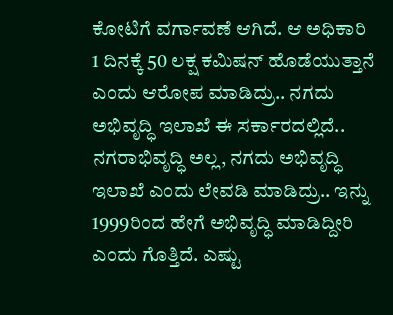ಕೋಟಿಗೆ ವರ್ಗಾವಣೆ ಆಗಿದೆ. ಆ ಅಧಿಕಾರಿ 1 ದಿನಕ್ಕೆ 50 ಲಕ್ಷ ಕಮಿಷನ್ ಹೊಡೆಯುತ್ತಾನೆ ಎಂದು ಆರೋಪ ಮಾಡಿದ್ರು.. ನಗದು ಅಭಿವೃದ್ಧಿ ಇಲಾಖೆ ಈ ಸರ್ಕಾರದಲ್ಲಿದೆ.. ನಗರಾಭಿವೃದ್ಧಿ ಅಲ್ಲ, ನಗದು ಅಭಿವೃದ್ಧಿ ಇಲಾಖೆ ಎಂದು ಲೇವಡಿ ಮಾಡಿದ್ರು.. ಇನ್ನು 1999ರಿಂದ ಹೇಗೆ ಅಭಿವೃದ್ಧಿ ಮಾಡಿದ್ದೀರಿ ಎಂದು ಗೊತ್ತಿದೆ. ಎಷ್ಟು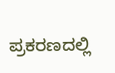ಪ್ರಕರಣದಲ್ಲಿ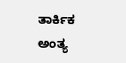ತಾರ್ಕಿಕ ಅಂತ್ಯ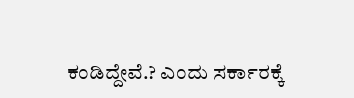ಕಂಡಿದ್ದೇವೆ.? ಎಂದು ಸರ್ಕಾರಕ್ಕೆ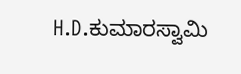H.D.ಕುಮಾರಸ್ವಾಮಿ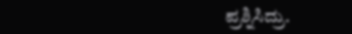ಪ್ರಶ್ನಿಸಿದ್ರು.